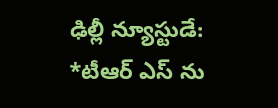ఢిల్లీ న్యూస్టుడే:
*టీఆర్ ఎస్ ను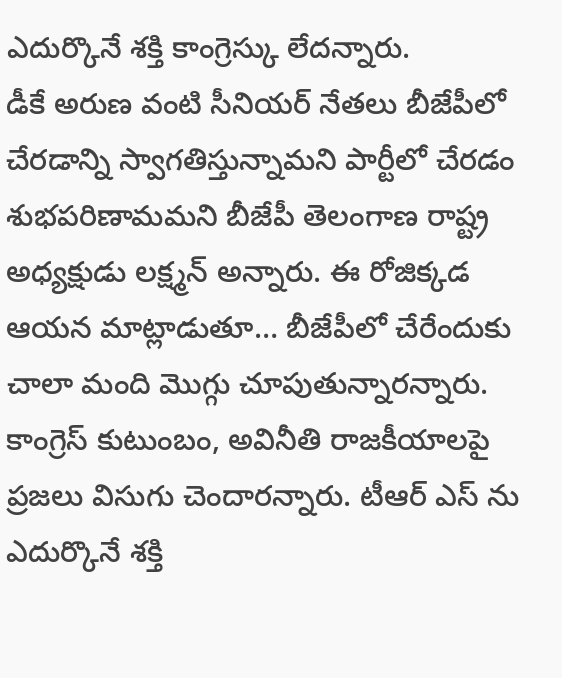ఎదుర్కొనే శక్తి కాంగ్రెస్కు లేదన్నారు.
డీకే అరుణ వంటి సీనియర్ నేతలు బీజేపీలో చేరడాన్ని స్వాగతిస్తున్నామని పార్టీలో చేరడం శుభపరిణామమని బీజేపీ తెలంగాణ రాష్ట్ర అధ్యక్షుడు లక్ష్మన్ అన్నారు. ఈ రోజిక్కడ ఆయన మాట్లాడుతూ… బీజేపీలో చేరేందుకు చాలా మంది మొగ్గు చూపుతున్నారన్నారు. కాంగ్రెస్ కుటుంబం, అవినీతి రాజకీయాలపై ప్రజలు విసుగు చెందారన్నారు. టీఆర్ ఎస్ ను ఎదుర్కొనే శక్తి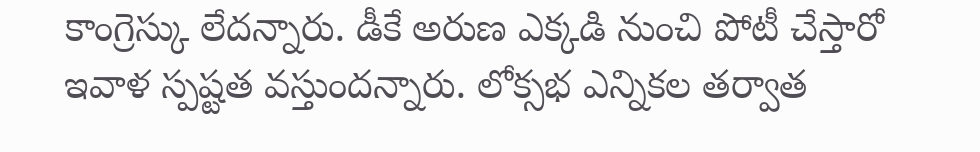కాంగ్రెస్కు లేదన్నారు. డీకే అరుణ ఎక్కడి నుంచి పోటీ చేస్తారో ఇవాళ స్పష్టత వస్తుందన్నారు. లోక్సభ ఎన్నికల తర్వాత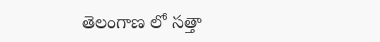తెలంగాణ లో సత్తా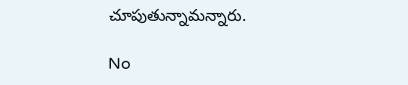చూపుతున్నామన్నారు.

No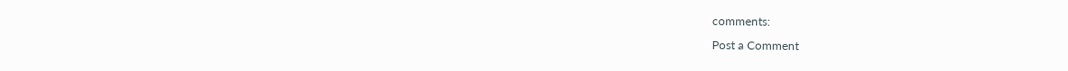comments:
Post a Comment